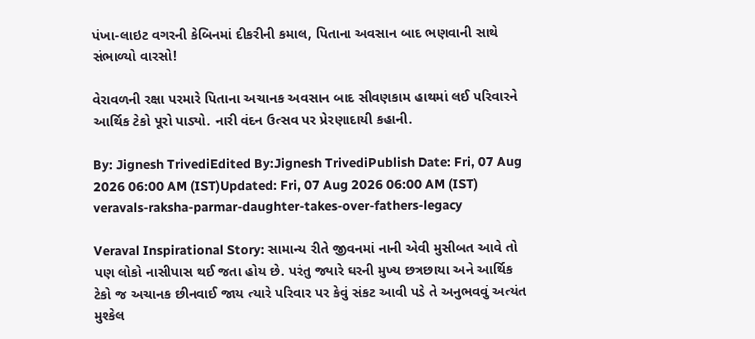પંખા-લાઇટ વગરની કેબિનમાં દીકરીની કમાલ, પિતાના અવસાન બાદ ભણવાની સાથે સંભાળ્યો વારસો!

વેરાવળની રક્ષા પરમારે પિતાના અચાનક અવસાન બાદ સીવણકામ હાથમાં લઈ પરિવારને આર્થિક ટેકો પૂરો પાડ્યો. નારી વંદન ઉત્સવ પર પ્રેરણાદાયી કહાની.

By: Jignesh TrivediEdited By:Jignesh TrivediPublish Date: Fri, 07 Aug 2026 06:00 AM (IST)Updated: Fri, 07 Aug 2026 06:00 AM (IST)
veravals-raksha-parmar-daughter-takes-over-fathers-legacy

Veraval Inspirational Story: સામાન્ય રીતે જીવનમાં નાની એવી મુસીબત આવે તો પણ લોકો નાસીપાસ થઈ જતા હોય છે. પરંતુ જ્યારે ઘરની મુખ્ય છત્રછાયા અને આર્થિક ટેકો જ અચાનક છીનવાઈ જાય ત્યારે પરિવાર પર કેવું સંકટ આવી પડે તે અનુભવવું અત્યંત મુશ્કેલ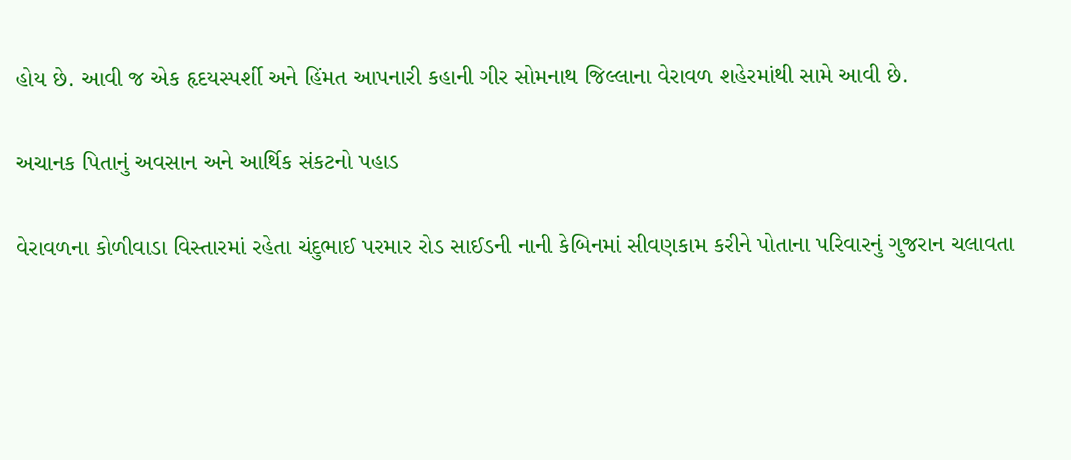હોય છે. આવી જ એક હૃદયસ્પર્શી અને હિંમત આપનારી કહાની ગીર સોમનાથ જિલ્લાના વેરાવળ શહેરમાંથી સામે આવી છે.

અચાનક પિતાનું અવસાન અને આર્થિક સંકટનો પહાડ

વેરાવળના કોળીવાડા વિસ્તારમાં રહેતા ચંદુભાઈ પરમાર રોડ સાઈડની નાની કેબિનમાં સીવણકામ કરીને પોતાના પરિવારનું ગુજરાન ચલાવતા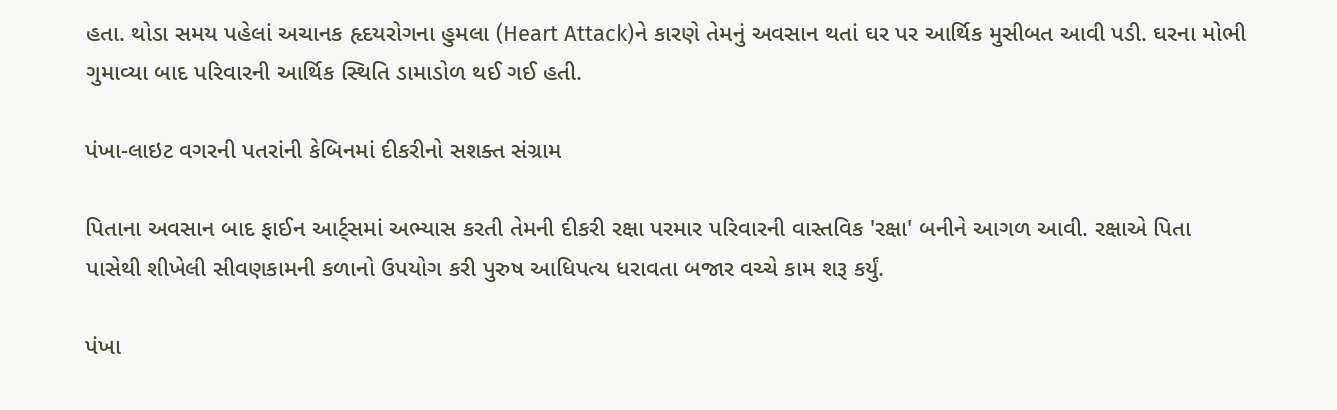હતા. થોડા સમય પહેલાં અચાનક હૃદયરોગના હુમલા (Heart Attack)ને કારણે તેમનું અવસાન થતાં ઘર પર આર્થિક મુસીબત આવી પડી. ઘરના મોભી ગુમાવ્યા બાદ પરિવારની આર્થિક સ્થિતિ ડામાડોળ થઈ ગઈ હતી.

પંખા-લાઇટ વગરની પતરાંની કેબિનમાં દીકરીનો સશક્ત સંગ્રામ

પિતાના અવસાન બાદ ફાઈન આર્ટ્સમાં અભ્યાસ કરતી તેમની દીકરી રક્ષા પરમાર પરિવારની વાસ્તવિક 'રક્ષા' બનીને આગળ આવી. રક્ષાએ પિતા પાસેથી શીખેલી સીવણકામની કળાનો ઉપયોગ કરી પુરુષ આધિપત્ય ધરાવતા બજાર વચ્ચે કામ શરૂ કર્યું.

પંખા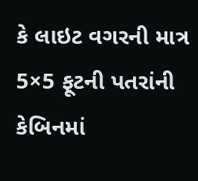કે લાઇટ વગરની માત્ર 5×5 ફૂટની પતરાંની કેબિનમાં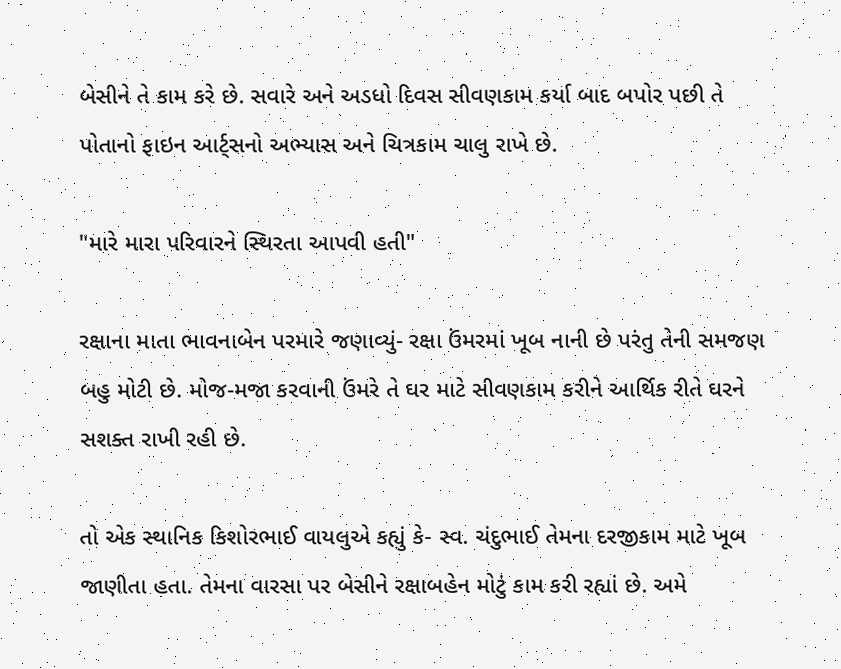બેસીને તે કામ કરે છે. સવારે અને અડધો દિવસ સીવણકામ કર્યા બાદ બપોર પછી તે પોતાનો ફાઇન આર્ટ્સનો અભ્યાસ અને ચિત્રકામ ચાલુ રાખે છે.

"મારે મારા પરિવારને સ્થિરતા આપવી હતી"

રક્ષાના માતા ભાવનાબેન પરમારે જણાવ્યું- રક્ષા ઉંમરમાં ખૂબ નાની છે પરંતુ તેની સમજણ બહુ મોટી છે. મોજ-મજા કરવાની ઉંમરે તે ઘર માટે સીવણકામ કરીને આર્થિક રીતે ઘરને સશક્ત રાખી રહી છે.

તો એક સ્થાનિક કિશોરભાઈ વાયલુએ કહ્યું કે- સ્વ. ચંદુભાઈ તેમના દરજીકામ માટે ખૂબ જાણીતા હતા. તેમના વારસા પર બેસીને રક્ષાબહેન મોટું કામ કરી રહ્યાં છે. અમે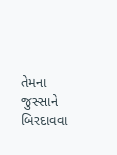તેમના જુસ્સાને બિરદાવવા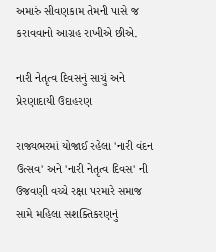અમારું સીવણકામ તેમની પાસે જ કરાવવાનો આગ્રહ રાખીએ છીએ.

નારી નેતૃત્વ દિવસનું સાચું અને પ્રેરણાદાયી ઉદાહરણ

રાજ્યભરમાં યોજાઈ રહેલા 'નારી વંદન ઉત્સવ' અને 'નારી નેતૃત્વ દિવસ' ની ઉજવણી વચ્ચે રક્ષા પરમારે સમાજ સામે મહિલા સશક્તિકરણનું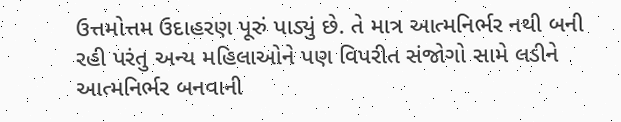ઉત્તમોત્તમ ઉદાહરણ પૂરું પાડ્યું છે. તે માત્ર આત્મનિર્ભર નથી બની રહી પરંતુ અન્ય મહિલાઓને પણ વિપરીત સંજોગો સામે લડીને આત્મનિર્ભર બનવાની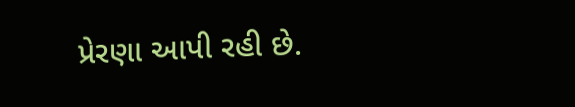પ્રેરણા આપી રહી છે.